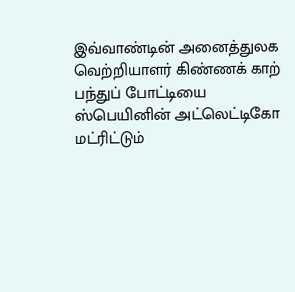இவ்வாண்டின் அனைத்துலக வெற்றியாளர் கிண்ணக் காற் பந்துப் போட்டியை ஸ்பெயினின் அட்லெட்டிகோ மட்ரிட்டும்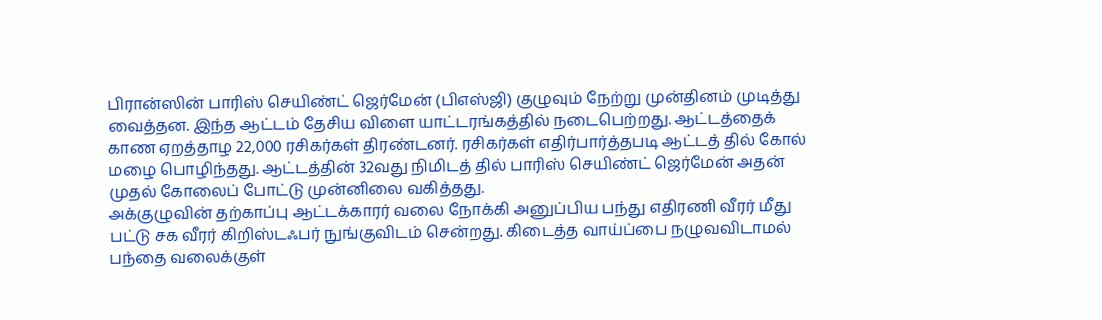பிரான்ஸின் பாரிஸ் செயிண்ட் ஜெர்மேன் (பிஎஸ்ஜி) குழுவும் நேற்று முன்தினம் முடித்து வைத்தன. இந்த ஆட்டம் தேசிய விளை யாட்டரங்கத்தில் நடைபெற்றது. ஆட்டத்தைக் காண ஏறத்தாழ 22,000 ரசிகர்கள் திரண்டனர். ரசிகர்கள் எதிர்பார்த்தபடி ஆட்டத் தில் கோல் மழை பொழிந்தது. ஆட்டத்தின் 32வது நிமிடத் தில் பாரிஸ் செயிண்ட் ஜெர்மேன் அதன் முதல் கோலைப் போட்டு முன்னிலை வகித்தது.
அக்குழுவின் தற்காப்பு ஆட்டக்காரர் வலை நோக்கி அனுப்பிய பந்து எதிரணி வீரர் மீது பட்டு சக வீரர் கிறிஸ்டஃபர் நுங்குவிடம் சென்றது. கிடைத்த வாய்ப்பை நழுவவிடாமல் பந்தை வலைக்குள்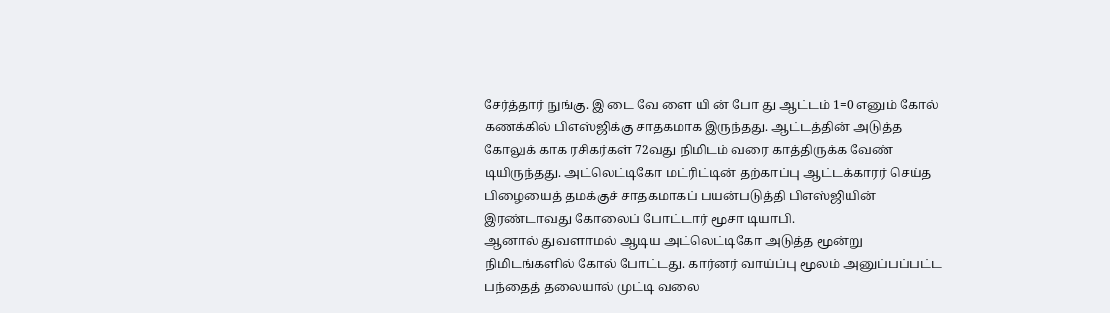சேர்த்தார் நுங்கு. இ டை வே ளை யி ன் போ து ஆட்டம் 1=0 எனும் கோல் கணக்கில் பிஎஸ்ஜிக்கு சாதகமாக இருந்தது. ஆட்டத்தின் அடுத்த கோலுக் காக ரசிகர்கள் 72வது நிமிடம் வரை காத்திருக்க வேண் டியிருந்தது. அட்லெட்டிகோ மட்ரிட்டின் தற்காப்பு ஆட்டக்காரர் செய்த பிழையைத் தமக்குச் சாதகமாகப் பயன்படுத்தி பிஎஸ்ஜியின் இரண்டாவது கோலைப் போட்டார் மூசா டியாபி.
ஆனால் துவளாமல் ஆடிய அட்லெட்டிகோ அடுத்த மூன்று நிமிடங்களில் கோல் போட்டது. கார்னர் வாய்ப்பு மூலம் அனுப்பப்பட்ட பந்தைத் தலையால் முட்டி வலை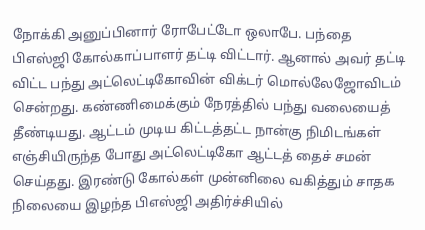நோக்கி அனுப்பினார் ரோபேட்டோ ஒலாபே. பந்தை பிஎஸ்ஜி கோல்காப்பாளர் தட்டி விட்டார். ஆனால் அவர் தட்டி விட்ட பந்து அட்லெட்டிகோவின் விக்டர் மொல்லேஜோவிடம் சென்றது. கண்ணிமைக்கும் நேரத்தில் பந்து வலையைத் தீண்டியது. ஆட்டம் முடிய கிட்டத்தட்ட நான்கு நிமிடங்கள் எஞ்சியிருந்த போது அட்லெட்டிகோ ஆட்டத் தைச் சமன் செய்தது. இரண்டு கோல்கள் முன்னிலை வகித்தும் சாதக நிலையை இழந்த பிஎஸ்ஜி அதிர்ச்சியில்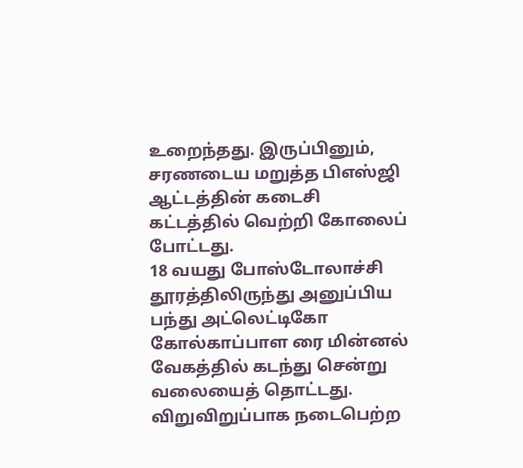உறைந்தது. இருப்பினும், சரணடைய மறுத்த பிஎஸ்ஜி ஆட்டத்தின் கடைசி கட்டத்தில் வெற்றி கோலைப் போட்டது.
18 வயது போஸ்டோலாச்சி தூரத்திலிருந்து அனுப்பிய பந்து அட்லெட்டிகோ கோல்காப்பாள ரை மின்னல் வேகத்தில் கடந்து சென்று வலையைத் தொட்டது. விறுவிறுப்பாக நடைபெற்ற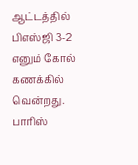ஆட்டத்தில் பிஎஸ்ஜி 3-2 எனும் கோல் கணக்கில் வென்றது.
பாரிஸ்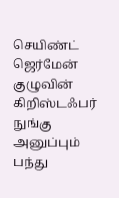செயிண்ட் ஜெர்மேன் குழுவின் கிறிஸ்டஃபர் நுங்கு அனுப்பும் பந்து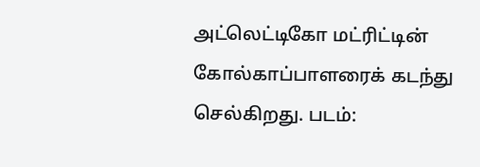அட்லெட்டிகோ மட்ரிட்டின் கோல்காப்பாளரைக் கடந்து செல்கிறது. படம்: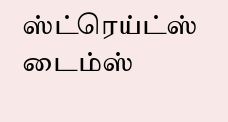ஸ்ட்ரெய்ட்ஸ் டைம்ஸ்